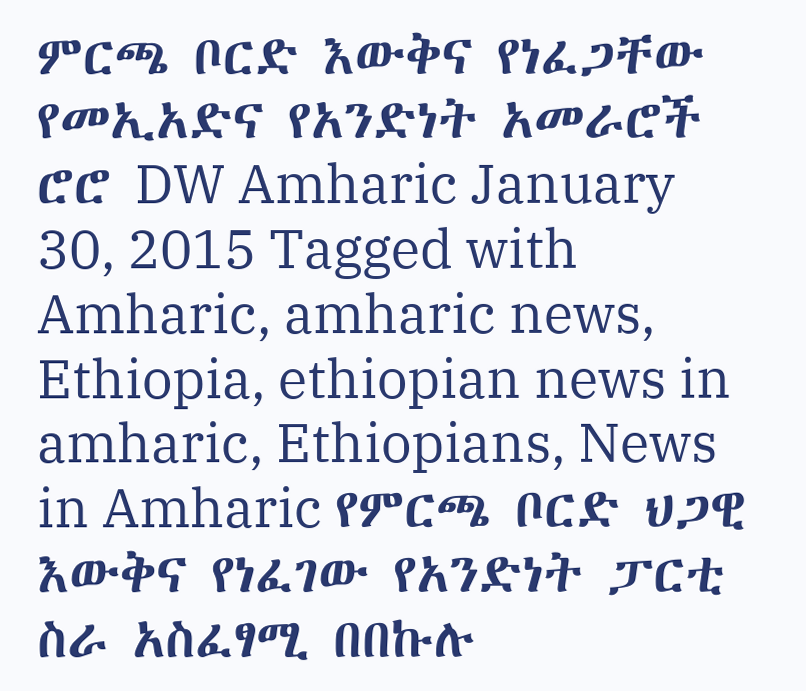ምርጫ ቦርድ እውቅና የነፈጋቸው የመኢአድና የአንድነት አመራሮች ሮሮ DW Amharic January 30, 2015 Tagged with Amharic, amharic news, Ethiopia, ethiopian news in amharic, Ethiopians, News in Amharic የምርጫ ቦርድ ህጋዊ እውቅና የነፈገው የአንድነት ፓርቲ ስራ አስፈፃሚ በበኩሉ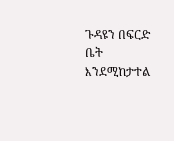ጉዳዩን በፍርድ ቤት እንደሚከታተል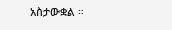አስታውቋል ።